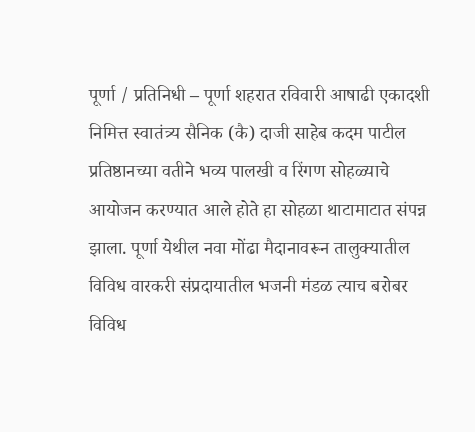पूर्णा / प्रतिनिधी – पूर्णा शहरात रविवारी आषाढी एकादशी निमित्त स्वातंत्र्य सैनिक (कै) दाजी साहेब कदम पाटील प्रतिष्ठानच्या वतीने भव्य पालखी व रिंगण सोहळ्याचे आयोजन करण्यात आले होते हा सोहळा थाटामाटात संपन्न झाला. पूर्णा येथील नवा मोंढा मैदानावरून तालुक्यातील विविध वारकरी संप्रदायातील भजनी मंडळ त्याच बरोबर विविध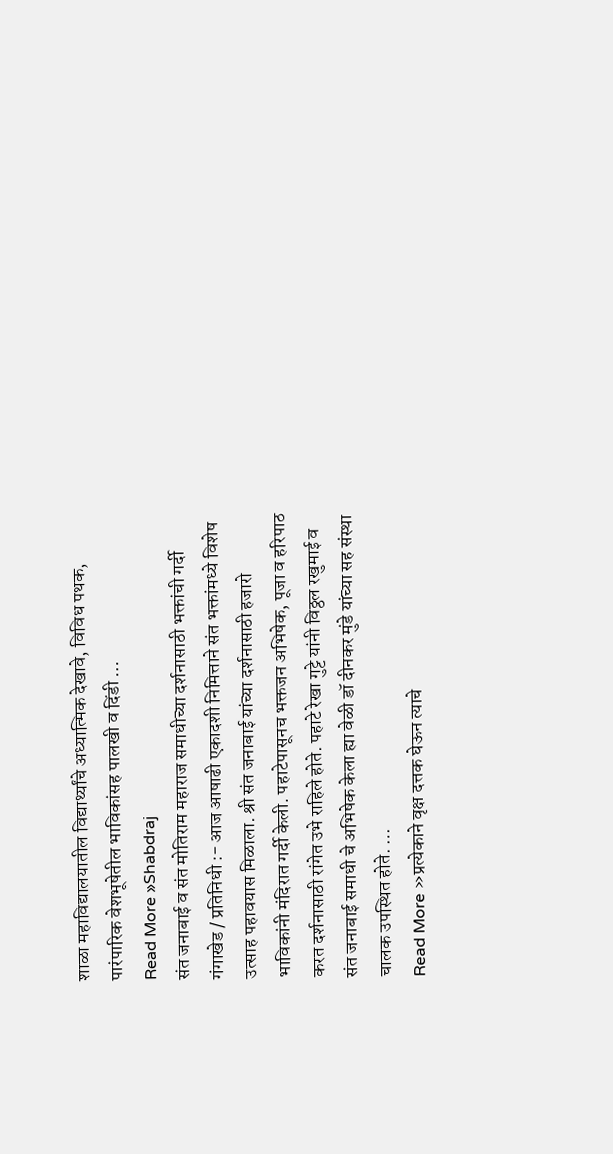शाळा महाविद्यालयातील विद्यार्थ्यांचे अध्यात्मिक देखावे, विविध पथक, पारंपारिक वेशभूषेतील भाविकांसह पालखी व दिंडी …
Read More »Shabdraj
संत जनाबाई व संत मोतिराम महाराज समाधीच्या दर्शनासाठी भक्तांची गर्दी
गंगाखेड / प्रतिनिधी :- आज आषाढी एकादशी निमित्ताने संत भक्तांमध्ये विशेष उत्साह पहावयास मिळाला. श्री संत जनाबाई यांच्या दर्शनासाठी हजारो भाविकांनी मंदिरात गर्दी केली. पहाटेपासूनच भक्तजन अभिषेक, पूजा व हरिपाठ करत दर्शनासाठी रांगेत उभे राहिले होते. पहाटे रेखा गुट्टे यांनी विठ्ठल रखुमाई व संत जनाबाई समाधी चे अभिषेक केला ह्या वेळी डॉ दीनकर मुंडे यांच्या सह संस्था चालक उपस्थित होते. …
Read More »प्रत्येकाने वृक्ष दत्तक घेऊन त्याचे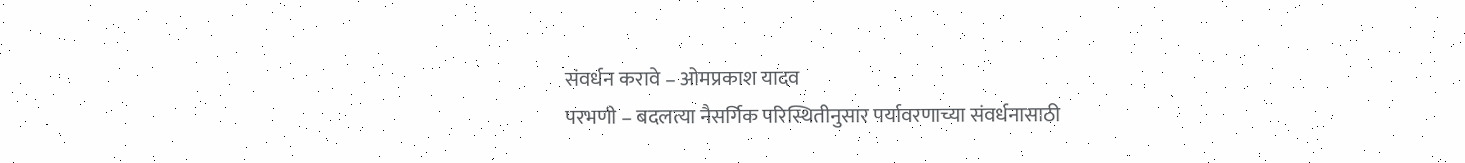संवर्धन करावे – ओमप्रकाश यादव
परभणी – बदलत्या नैसर्गिक परिस्थितीनुसार पर्यावरणाच्या संवर्धनासाठी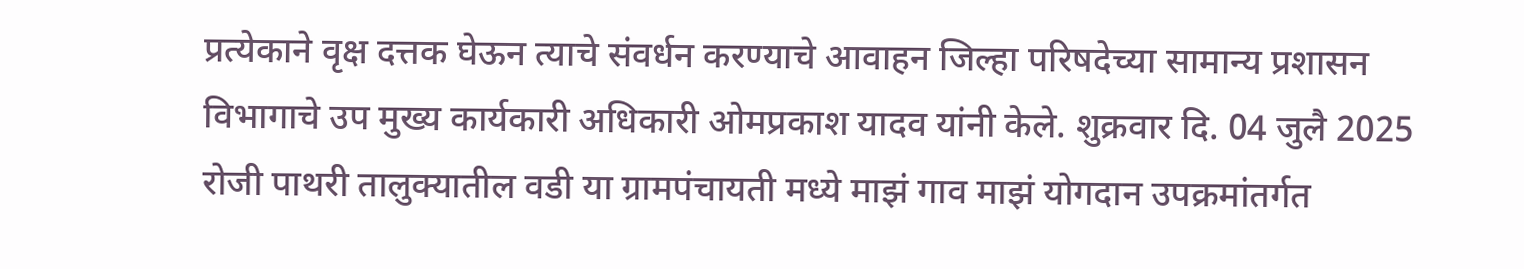प्रत्येकाने वृक्ष दत्तक घेऊन त्याचे संवर्धन करण्याचे आवाहन जिल्हा परिषदेच्या सामान्य प्रशासन विभागाचे उप मुख्य कार्यकारी अधिकारी ओमप्रकाश यादव यांनी केले. शुक्रवार दि. 04 जुलै 2025 रोजी पाथरी तालुक्यातील वडी या ग्रामपंचायती मध्ये माझं गाव माझं योगदान उपक्रमांतर्गत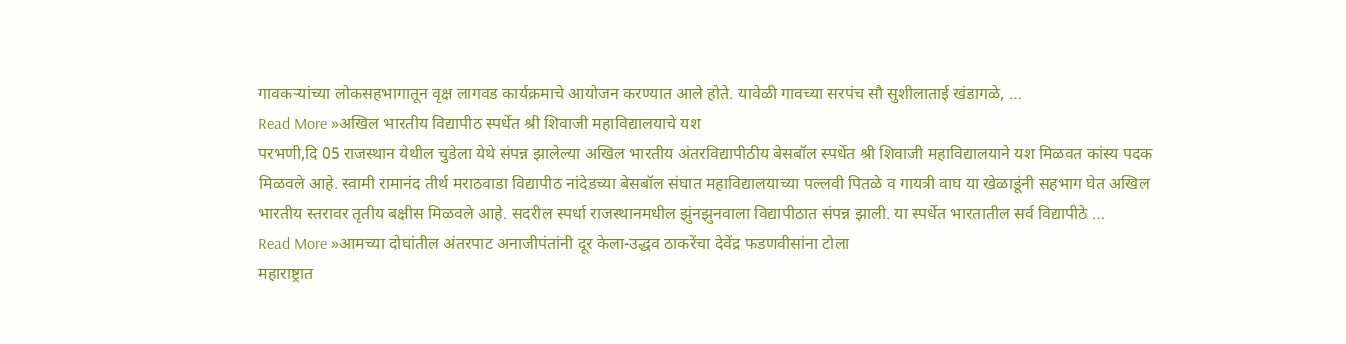गावकऱ्यांच्या लोकसहभागातून वृक्ष लागवड कार्यक्रमाचे आयोजन करण्यात आले होते. यावेळी गावच्या सरपंच सौ सुशीलाताई खंडागळे, …
Read More »अखिल भारतीय विद्यापीठ स्पर्धेत श्री शिवाजी महाविद्यालयाचे यश
परभणी,दि 05 राजस्थान येथील चुडेला येथे संपन्न झालेल्या अखिल भारतीय अंतरविद्यापीठीय बेसबॉल स्पर्धेत श्री शिवाजी महाविद्यालयाने यश मिळवत कांस्य पदक मिळवले आहे. स्वामी रामानंद तीर्थ मराठवाडा विद्यापीठ नांदेडच्या बेसबॉल संघात महाविद्यालयाच्या पल्लवी पितळे व गायत्री वाघ या खेळाडूंनी सहभाग घेत अखिल भारतीय स्तरावर तृतीय बक्षीस मिळवले आहे. सदरील स्पर्धा राजस्थानमधील झुंनझुनवाला विद्यापीठात संपन्न झाली. या स्पर्धेत भारतातील सर्व विद्यापीठे …
Read More »आमच्या दोघांतील अंतरपाट अनाजीपंतांनी दूर केला-उद्धव ठाकरेंचा देवेंद्र फडणवीसांना टोला
महाराष्ट्रात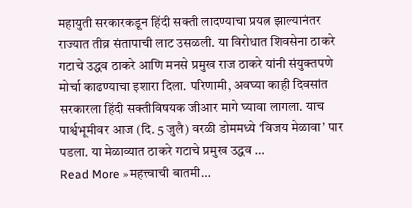महायुती सरकारकडून हिंदी सक्ती लादण्याचा प्रयत्न झाल्यानंतर राज्यात तीव्र संतापाची लाट उसळली. या विरोधात शिवसेना ठाकरे गटाचे उद्धव ठाकरे आणि मनसे प्रमुख राज ठाकरे यांनी संयुक्तपणे मोर्चा काढण्याचा इशारा दिला. परिणामी, अवघ्या काही दिवसांत सरकारला हिंदी सक्तीविषयक जीआर मागे घ्यावा लागला. याच पार्श्वभूमीवर आज (दि. 5 जुलै) वरळी डोममध्ये ‘विजय मेळावा’ पार पडला. या मेळाव्यात ठाकरे गटाचे प्रमुख उद्धव …
Read More »महत्त्वाची बातमी…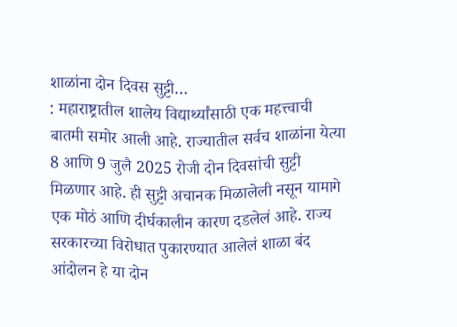शाळांना दोन दिवस सुट्टी…
: महाराष्ट्रातील शालेय विद्यार्थ्यांसाठी एक महत्त्वाची बातमी समोर आली आहे. राज्यातील सर्वच शाळांना येत्या 8 आणि 9 जुलै 2025 रोजी दोन दिवसांची सुट्टी मिळणार आहे. ही सुट्टी अचानक मिळालेली नसून यामागे एक मोठं आणि दीर्घकालीन कारण दडलेलं आहे. राज्य सरकारच्या विरोधात पुकारण्यात आलेलं शाळा बंद आंदोलन हे या दोन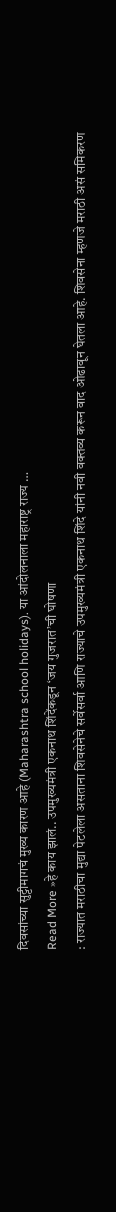दिवसांच्या सुट्टीमागचं मुख्य कारण आहे (Maharashtra school holidays). या आंदोलनाला महाराष्ट्र राज्य …
Read More »हे काय झालं.. उपमुख्यमंत्री एकनाथ शिंदेंकडून ‘जय गुजरात’ची घोषणा
: राज्यात मराठीचा मुद्या पेटलेला असताना शिवसेनेचे सर्वेसर्वा आणि राज्याचे उपमुख्यमंत्री एकनाथ शिंदे यांनी नवी वक्तव्य करून वाद ओढावून घेतला आहे. शिवसेना म्हणजे मराठी असं समिकरण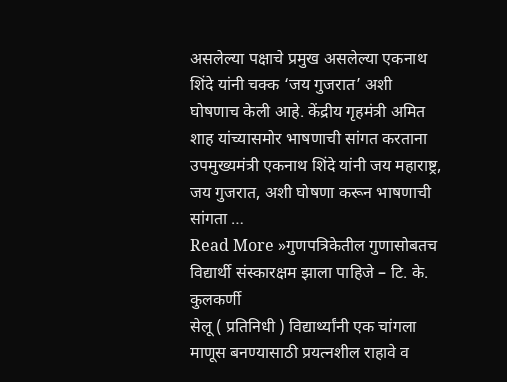असलेल्या पक्षाचे प्रमुख असलेल्या एकनाथ शिंदे यांनी चक्क ‘जय गुजरात’ अशी घोषणाच केली आहे. केंद्रीय गृहमंत्री अमित शाह यांच्यासमोर भाषणाची सांगत करताना उपमुख्यमंत्री एकनाथ शिंदे यांनी जय महाराष्ट्र, जय गुजरात, अशी घोषणा करून भाषणाची सांगता …
Read More »गुणपत्रिकेतील गुणासोबतच विद्यार्थी संस्कारक्षम झाला पाहिजे – टि. के. कुलकर्णी
सेलू ( प्रतिनिधी ) विद्यार्थ्यांनी एक चांगला माणूस बनण्यासाठी प्रयत्नशील राहावे व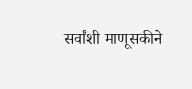सर्वांशी माणूसकीने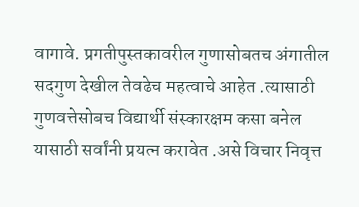वागावे. प्रगतीपुस्तकावरील गुणासोबतच अंगातील सदगुण देखील तेवढेच महत्वाचे आहेत .त्यासाठी गुणवत्तेसोबच विद्यार्थी संस्कारक्षम कसा बनेल यासाठी सर्वांनी प्रयत्न करावेत .असे विचार निवृत्त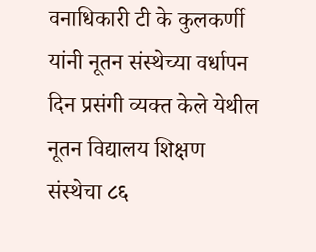वनाधिकारी टी के कुलकर्णी यांनी नूतन संस्थेच्या वर्धापन दिन प्रसंगी व्यक्त केले येथील नूतन विद्यालय शिक्षण संस्थेचा ८६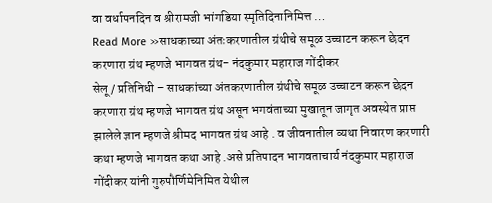वा वर्धापनदिन व श्रीरामजी भांगडिया स्मृतिदिनानिमित्त …
Read More »साधकाच्या अंतःकरणातील ग्रंथीचे समूळ उच्चाटन करून छेदन करणारा ग्रंथ म्हणजे भागवत ग्रंथ- नंदकुमार महाराज गोंदीकर
सेलू / प्रतिनिधी – साधकांच्या अंतकरणातील ग्रंथीचे समूळ उच्चाटन करून छेदन करणारा ग्रंथ म्हणजे भागवत ग्रंथ असून भगवंताच्या मुखातून जागृत अवस्थेत प्राप्त झालेले ज्ञान म्हणजे श्रीमद भागवत ग्रंथ आहे . व जीवनातील व्यथा निवारण करणारी कथा म्हणजे भागवत कथा आहे .असे प्रतिपादन भागवताचार्य नंदकुमार महाराज गोंदीकर यांनी गुरुपौर्णिमेनिमित येथील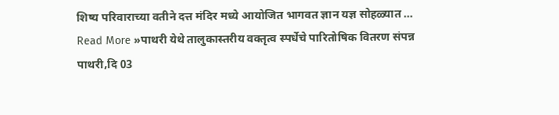शिष्य परिवाराच्या वतीने दत्त मंदिर मध्ये आयोजित भागवत ज्ञान यज्ञ सोहळ्यात …
Read More »पाथरी येथे तालुकास्तरीय वक्तृत्व स्पर्धेचे पारितोषिक वितरण संपन्न
पाथरी,दि 03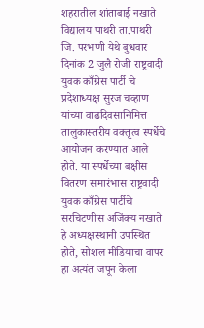शहरातील शांताबाई नखाते विद्यालय पाथरी ता.पाथरी जि. परभणी येथे बुधवार दिनांक 2 जुलै रोजी राष्ट्रवादी युवक काँग्रेस पार्टी चे प्रदेशाध्यक्ष सुरज चव्हाण यांच्या वाढदिवसानिमित्त तालुकास्तरीय वक्तृत्व स्पर्धेचे आयोजन करण्यात आले होते. या स्पर्धेच्या बक्षीस वितरण समारंभास राष्ट्रवादी युवक काँग्रेस पार्टीचे सरचिटणीस अजिंक्य नखाते हे अध्यक्षस्थानी उपस्थित होते, सोशल मीडियाचा वापर हा अत्यंत जपून केला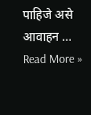पाहिजे असे आवाहन …
Read More »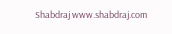Shabdraj www.shabdraj.com